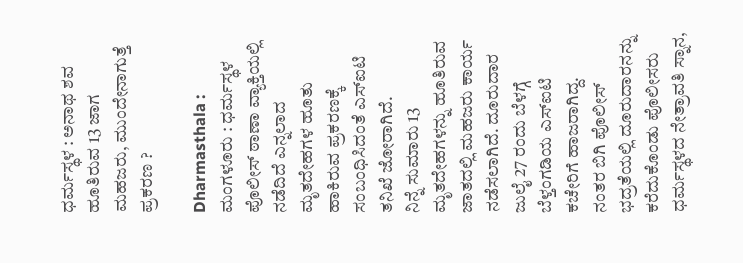ಧರ್ಮಸ್ಥಳ : ಅನಾಥ ಶವ ಹೂತಿರುವ 13 ಜಾಗ ಮಹಜರು, ಮುಂದೇನಾಗುತ್ತೆ ಪ್ರಕರಣ ?

Dharmasthala : ಮಂಗಳೂರು : ಧರ್ಮಸ್ಥಳ ಪೊಲೀಸ್ ಠಾಣಾ ವ್ಯಾಕ್ತಿಯಲ್ಲಿ ನಡೆದಿದೆ ಎನ್ನಲಾದ ಮೃತದೇಹಗಳ ಹೂತು ಹಾಕಿರುವ ಪ್ರಕರಣಕ್ಕೆ ಸಂಬಂಧಿಸಿದಂತೆ ಎಸ್ಐಟಿ ತನಿಖೆ ಜೋರಾಗಿದೆ.
ನಿನ್ನೆ ಸುಮಾರು 13 ಮೃತದೇಹಗಳನ್ನು ಹೂತಿರುವ ಜಾತದಲ್ಲಿ ಮಹಜರು ಕಾರ್ಯ ನಡೆಸಲಾಗಿದೆ. ದೂರುದಾರ ಜುಲೈ 27 ರಂದು ಬೆಳಗ್ಗೆ ಬೆಳ್ತಂಗಡಿಯ ಎಸ್ಐಟಿ ಕಚೇರಿಗೆ ಹಾಜರಾಗಿದ್ದ.
ನಂತರ ಬಿಗಿ ಪೊಲೀಸ್ ಭದ್ರತೆಯಲ್ಲಿ ದೂರುದಾರನನ್ನು ಕರೆದುಕೊಂಡು ಪೊಲೀಸರು ಧರ್ಮಸ್ಥಳದ ನೇತ್ರಾವತಿ ಸ್ನಾನ,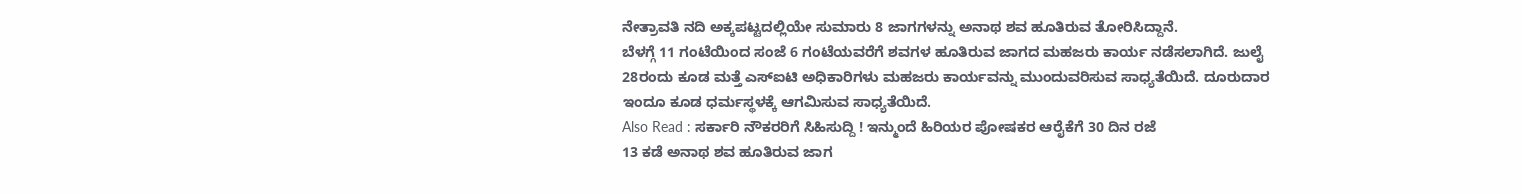ನೇತ್ರಾವತಿ ನದಿ ಅಕ್ಕಪಟ್ಟದಲ್ಲಿಯೇ ಸುಮಾರು 8 ಜಾಗಗಳನ್ನು ಅನಾಥ ಶವ ಹೂತಿರುವ ತೋರಿಸಿದ್ದಾನೆ.
ಬೆಳಗ್ಗೆ 11 ಗಂಟೆಯಿಂದ ಸಂಜೆ 6 ಗಂಟೆಯವರೆಗೆ ಶವಗಳ ಹೂತಿರುವ ಜಾಗದ ಮಹಜರು ಕಾರ್ಯ ನಡೆಸಲಾಗಿದೆ. ಜುಲೈ 28ರಂದು ಕೂಡ ಮತ್ತೆ ಎಸ್ಐಟಿ ಅಧಿಕಾರಿಗಳು ಮಹಜರು ಕಾರ್ಯವನ್ನು ಮುಂದುವರಿಸುವ ಸಾಧ್ಯತೆಯಿದೆ. ದೂರುದಾರ ಇಂದೂ ಕೂಡ ಧರ್ಮಸ್ಥಳಕ್ಕೆ ಆಗಮಿಸುವ ಸಾಧ್ಯತೆಯಿದೆ.
Also Read : ಸರ್ಕಾರಿ ನೌಕರರಿಗೆ ಸಿಹಿಸುದ್ದಿ ! ಇನ್ಮುಂದೆ ಹಿರಿಯರ ಪೋಷಕರ ಆರೈಕೆಗೆ 30 ದಿನ ರಜೆ
13 ಕಡೆ ಅನಾಥ ಶವ ಹೂತಿರುವ ಜಾಗ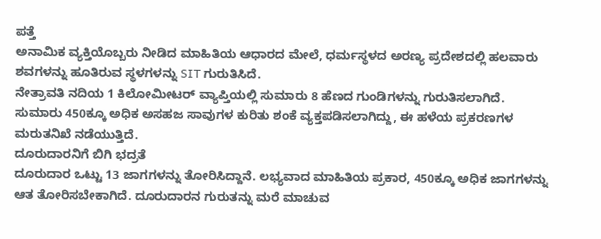ಪತ್ತೆ
ಅನಾಮಿಕ ವ್ಯಕ್ತಿಯೊಬ್ಬರು ನೀಡಿದ ಮಾಹಿತಿಯ ಆಧಾರದ ಮೇಲೆ, ಧರ್ಮಸ್ಥಳದ ಅರಣ್ಯ ಪ್ರದೇಶದಲ್ಲಿ ಹಲವಾರು ಶವಗಳನ್ನು ಹೂತಿರುವ ಸ್ಥಳಗಳನ್ನು SIT ಗುರುತಿಸಿದೆ.
ನೇತ್ರಾವತಿ ನದಿಯ 1 ಕಿಲೋಮೀಟರ್ ವ್ಯಾಪ್ತಿಯಲ್ಲಿ ಸುಮಾರು 8 ಹೆಣದ ಗುಂಡಿಗಳನ್ನು ಗುರುತಿಸಲಾಗಿದೆ. ಸುಮಾರು 450ಕ್ಕೂ ಅಧಿಕ ಅಸಹಜ ಸಾವುಗಳ ಕುರಿತು ಶಂಕೆ ವ್ಯಕ್ತಪಡಿಸಲಾಗಿದ್ದು, ಈ ಹಳೆಯ ಪ್ರಕರಣಗಳ ಮರುತನಿಖೆ ನಡೆಯುತ್ತಿದೆ.
ದೂರುದಾರನಿಗೆ ಬಿಗಿ ಭದ್ರತೆ
ದೂರುದಾರ ಒಟ್ಟು 13 ಜಾಗಗಳನ್ನು ತೋರಿಸಿದ್ದಾನೆ. ಲಭ್ಯವಾದ ಮಾಹಿತಿಯ ಪ್ರಕಾರ, 450ಕ್ಕೂ ಅಧಿಕ ಜಾಗಗಳನ್ನು ಆತ ತೋರಿಸಬೇಕಾಗಿದೆ. ದೂರುದಾರನ ಗುರುತನ್ನು ಮರೆ ಮಾಚುವ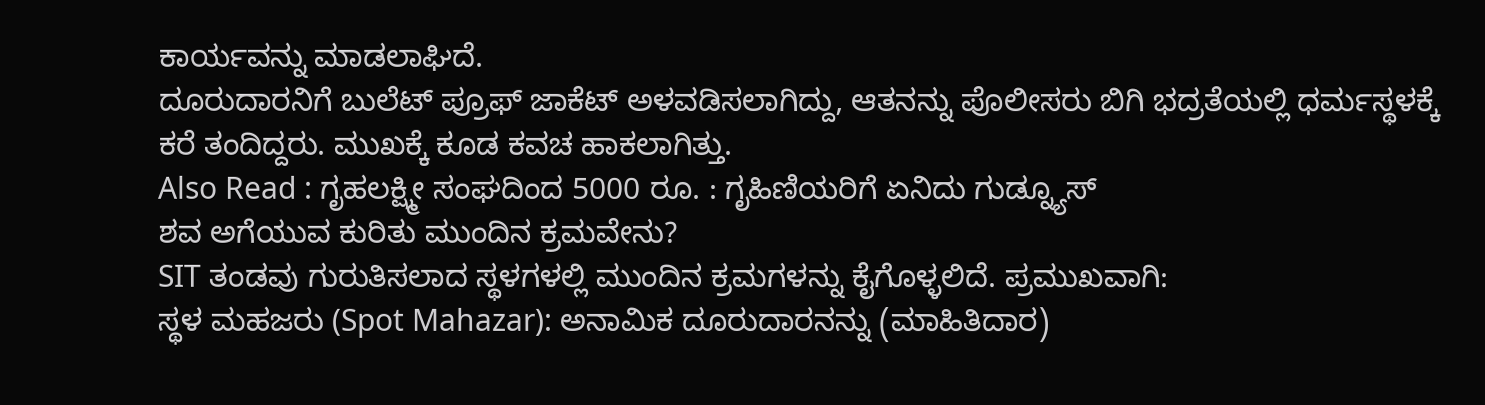ಕಾರ್ಯವನ್ನು ಮಾಡಲಾಘಿದೆ.
ದೂರುದಾರನಿಗೆ ಬುಲೆಟ್ ಪ್ರೂಫ್ ಜಾಕೆಟ್ ಅಳವಡಿಸಲಾಗಿದ್ದು, ಆತನನ್ನು ಪೊಲೀಸರು ಬಿಗಿ ಭದ್ರತೆಯಲ್ಲಿ ಧರ್ಮಸ್ಥಳಕ್ಕೆ ಕರೆ ತಂದಿದ್ದರು. ಮುಖಕ್ಕೆ ಕೂಡ ಕವಚ ಹಾಕಲಾಗಿತ್ತು.
Also Read : ಗೃಹಲಕ್ಷ್ಮೀ ಸಂಘದಿಂದ 5000 ರೂ. : ಗೃಹಿಣಿಯರಿಗೆ ಏನಿದು ಗುಡ್ನ್ಯೂಸ್
ಶವ ಅಗೆಯುವ ಕುರಿತು ಮುಂದಿನ ಕ್ರಮವೇನು?
SIT ತಂಡವು ಗುರುತಿಸಲಾದ ಸ್ಥಳಗಳಲ್ಲಿ ಮುಂದಿನ ಕ್ರಮಗಳನ್ನು ಕೈಗೊಳ್ಳಲಿದೆ. ಪ್ರಮುಖವಾಗಿ:
ಸ್ಥಳ ಮಹಜರು (Spot Mahazar): ಅನಾಮಿಕ ದೂರುದಾರನನ್ನು (ಮಾಹಿತಿದಾರ)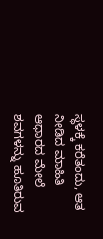ಸ್ಥಳಕ್ಕೆ ಕರೆತಂದು, ಆತ ನೀಡಿದ ಮಾಹಿತಿ ಆಧಾರದ ಮೇಲೆ ಶವಗಳನ್ನು ಹೂತಿರುವ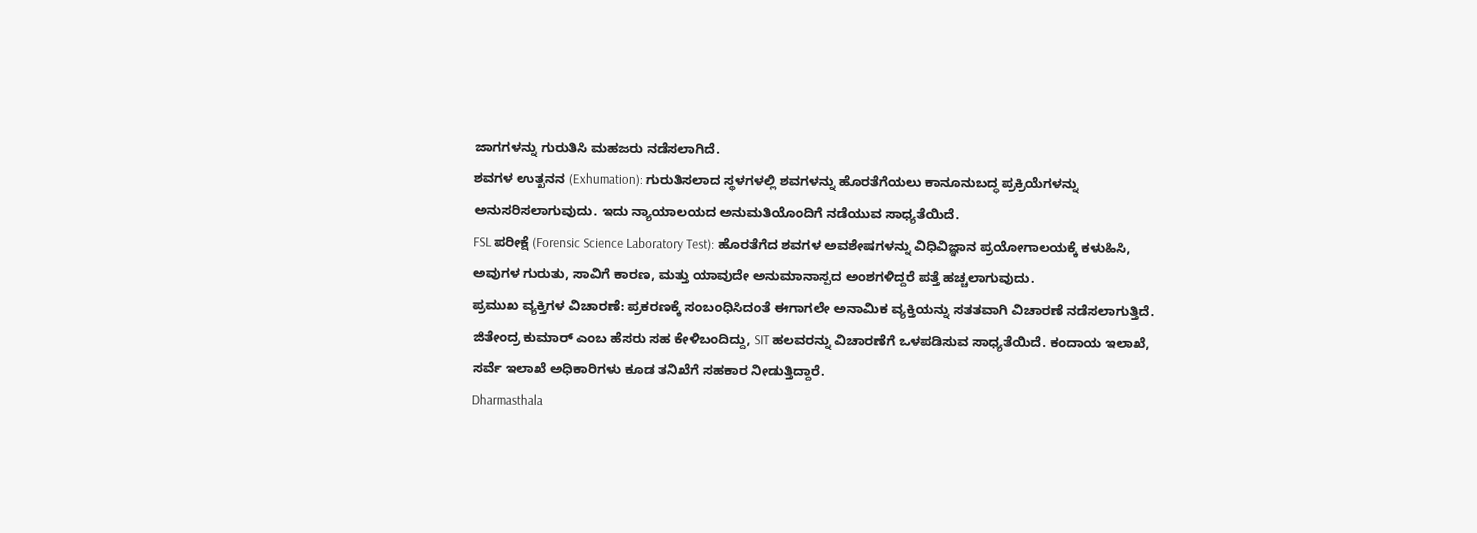ಜಾಗಗಳನ್ನು ಗುರುತಿಸಿ ಮಹಜರು ನಡೆಸಲಾಗಿದೆ.
ಶವಗಳ ಉತ್ಖನನ (Exhumation): ಗುರುತಿಸಲಾದ ಸ್ಥಳಗಳಲ್ಲಿ ಶವಗಳನ್ನು ಹೊರತೆಗೆಯಲು ಕಾನೂನುಬದ್ಧ ಪ್ರಕ್ರಿಯೆಗಳನ್ನು ಅನುಸರಿಸಲಾಗುವುದು. ಇದು ನ್ಯಾಯಾಲಯದ ಅನುಮತಿಯೊಂದಿಗೆ ನಡೆಯುವ ಸಾಧ್ಯತೆಯಿದೆ.
FSL ಪರೀಕ್ಷೆ (Forensic Science Laboratory Test): ಹೊರತೆಗೆದ ಶವಗಳ ಅವಶೇಷಗಳನ್ನು ವಿಧಿವಿಜ್ಞಾನ ಪ್ರಯೋಗಾಲಯಕ್ಕೆ ಕಳುಹಿಸಿ, ಅವುಗಳ ಗುರುತು, ಸಾವಿಗೆ ಕಾರಣ, ಮತ್ತು ಯಾವುದೇ ಅನುಮಾನಾಸ್ಪದ ಅಂಶಗಳಿದ್ದರೆ ಪತ್ತೆ ಹಚ್ಚಲಾಗುವುದು.
ಪ್ರಮುಖ ವ್ಯಕ್ತಿಗಳ ವಿಚಾರಣೆ: ಪ್ರಕರಣಕ್ಕೆ ಸಂಬಂಧಿಸಿದಂತೆ ಈಗಾಗಲೇ ಅನಾಮಿಕ ವ್ಯಕ್ತಿಯನ್ನು ಸತತವಾಗಿ ವಿಚಾರಣೆ ನಡೆಸಲಾಗುತ್ತಿದೆ.
ಜಿತೇಂದ್ರ ಕುಮಾರ್ ಎಂಬ ಹೆಸರು ಸಹ ಕೇಳಿಬಂದಿದ್ದು, SIT ಹಲವರನ್ನು ವಿಚಾರಣೆಗೆ ಒಳಪಡಿಸುವ ಸಾಧ್ಯತೆಯಿದೆ. ಕಂದಾಯ ಇಲಾಖೆ, ಸರ್ವೆ ಇಲಾಖೆ ಅಧಿಕಾರಿಗಳು ಕೂಡ ತನಿಖೆಗೆ ಸಹಕಾರ ನೀಡುತ್ತಿದ್ದಾರೆ.
Dharmasthala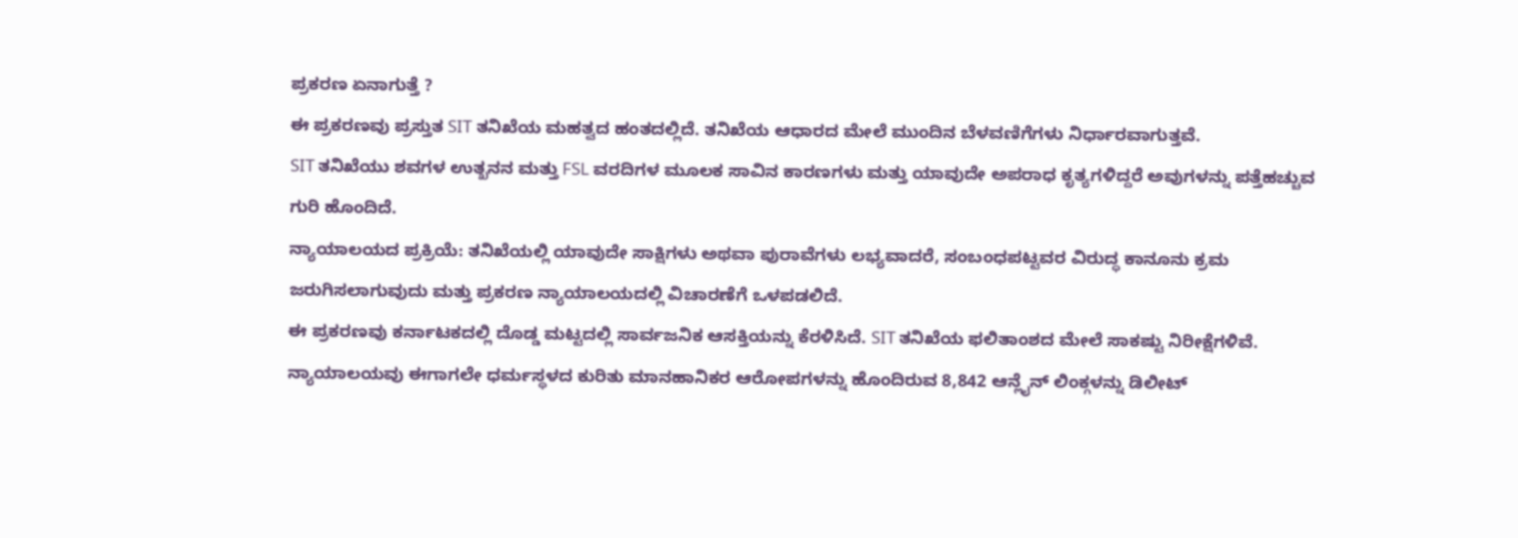ಪ್ರಕರಣ ಏನಾಗುತ್ತೆ ?
ಈ ಪ್ರಕರಣವು ಪ್ರಸ್ತುತ SIT ತನಿಖೆಯ ಮಹತ್ವದ ಹಂತದಲ್ಲಿದೆ. ತನಿಖೆಯ ಆಧಾರದ ಮೇಲೆ ಮುಂದಿನ ಬೆಳವಣಿಗೆಗಳು ನಿರ್ಧಾರವಾಗುತ್ತವೆ.
SIT ತನಿಖೆಯು ಶವಗಳ ಉತ್ಖನನ ಮತ್ತು FSL ವರದಿಗಳ ಮೂಲಕ ಸಾವಿನ ಕಾರಣಗಳು ಮತ್ತು ಯಾವುದೇ ಅಪರಾಧ ಕೃತ್ಯಗಳಿದ್ದರೆ ಅವುಗಳನ್ನು ಪತ್ತೆಹಚ್ಚುವ ಗುರಿ ಹೊಂದಿದೆ.
ನ್ಯಾಯಾಲಯದ ಪ್ರಕ್ರಿಯೆ: ತನಿಖೆಯಲ್ಲಿ ಯಾವುದೇ ಸಾಕ್ಷಿಗಳು ಅಥವಾ ಪುರಾವೆಗಳು ಲಭ್ಯವಾದರೆ, ಸಂಬಂಧಪಟ್ಟವರ ವಿರುದ್ಧ ಕಾನೂನು ಕ್ರಮ ಜರುಗಿಸಲಾಗುವುದು ಮತ್ತು ಪ್ರಕರಣ ನ್ಯಾಯಾಲಯದಲ್ಲಿ ವಿಚಾರಣೆಗೆ ಒಳಪಡಲಿದೆ.
ಈ ಪ್ರಕರಣವು ಕರ್ನಾಟಕದಲ್ಲಿ ದೊಡ್ಡ ಮಟ್ಟದಲ್ಲಿ ಸಾರ್ವಜನಿಕ ಆಸಕ್ತಿಯನ್ನು ಕೆರಳಿಸಿದೆ. SIT ತನಿಖೆಯ ಫಲಿತಾಂಶದ ಮೇಲೆ ಸಾಕಷ್ಟು ನಿರೀಕ್ಷೆಗಳಿವೆ.
ನ್ಯಾಯಾಲಯವು ಈಗಾಗಲೇ ಧರ್ಮಸ್ಥಳದ ಕುರಿತು ಮಾನಹಾನಿಕರ ಆರೋಪಗಳನ್ನು ಹೊಂದಿರುವ 8,842 ಆನ್ಲೈನ್ ಲಿಂಕ್ಗಳನ್ನು ಡಿಲೀಟ್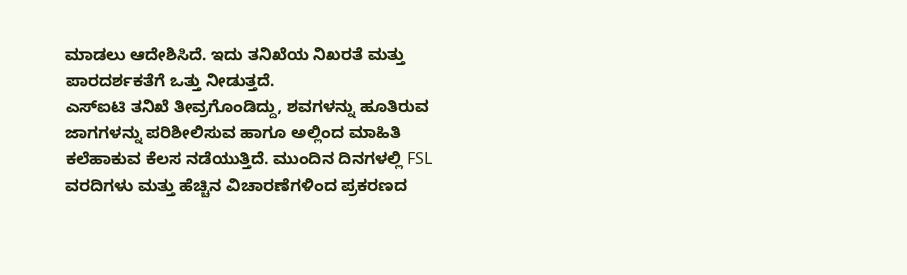ಮಾಡಲು ಆದೇಶಿಸಿದೆ. ಇದು ತನಿಖೆಯ ನಿಖರತೆ ಮತ್ತು ಪಾರದರ್ಶಕತೆಗೆ ಒತ್ತು ನೀಡುತ್ತದೆ.
ಎಸ್ಐಟಿ ತನಿಖೆ ತೀವ್ರಗೊಂಡಿದ್ದು, ಶವಗಳನ್ನು ಹೂತಿರುವ ಜಾಗಗಳನ್ನು ಪರಿಶೀಲಿಸುವ ಹಾಗೂ ಅಲ್ಲಿಂದ ಮಾಹಿತಿ ಕಲೆಹಾಕುವ ಕೆಲಸ ನಡೆಯುತ್ತಿದೆ. ಮುಂದಿನ ದಿನಗಳಲ್ಲಿ FSL ವರದಿಗಳು ಮತ್ತು ಹೆಚ್ಚಿನ ವಿಚಾರಣೆಗಳಿಂದ ಪ್ರಕರಣದ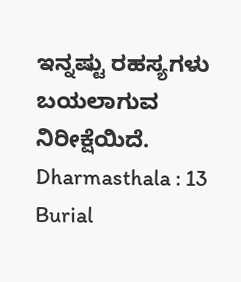ಇನ್ನಷ್ಟು ರಹಸ್ಯಗಳು ಬಯಲಾಗುವ ನಿರೀಕ್ಷೆಯಿದೆ.
Dharmasthala : 13 Burial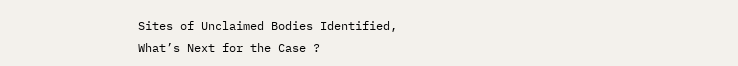Sites of Unclaimed Bodies Identified, What’s Next for the Case ?